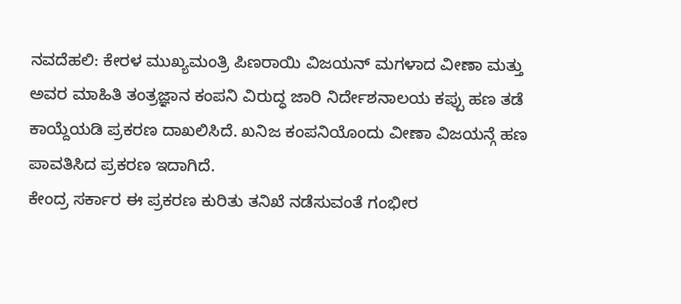ನವದೆಹಲಿ: ಕೇರಳ ಮುಖ್ಯಮಂತ್ರಿ ಪಿಣರಾಯಿ ವಿಜಯನ್ ಮಗಳಾದ ವೀಣಾ ಮತ್ತು ಅವರ ಮಾಹಿತಿ ತಂತ್ರಜ್ಞಾನ ಕಂಪನಿ ವಿರುದ್ಧ ಜಾರಿ ನಿರ್ದೇಶನಾಲಯ ಕಪ್ಪು ಹಣ ತಡೆ ಕಾಯ್ದೆಯಡಿ ಪ್ರಕರಣ ದಾಖಲಿಸಿದೆ. ಖನಿಜ ಕಂಪನಿಯೊಂದು ವೀಣಾ ವಿಜಯನ್ಗೆ ಹಣ ಪಾವತಿಸಿದ ಪ್ರಕರಣ ಇದಾಗಿದೆ.
ಕೇಂದ್ರ ಸರ್ಕಾರ ಈ ಪ್ರಕರಣ ಕುರಿತು ತನಿಖೆ ನಡೆಸುವಂತೆ ಗಂಭೀರ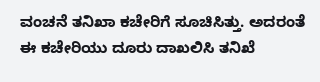ವಂಚನೆ ತನಿಖಾ ಕಚೇರಿಗೆ ಸೂಚಿಸಿತ್ತು. ಅದರಂತೆ ಈ ಕಚೇರಿಯು ದೂರು ದಾಖಲಿಸಿ ತನಿಖೆ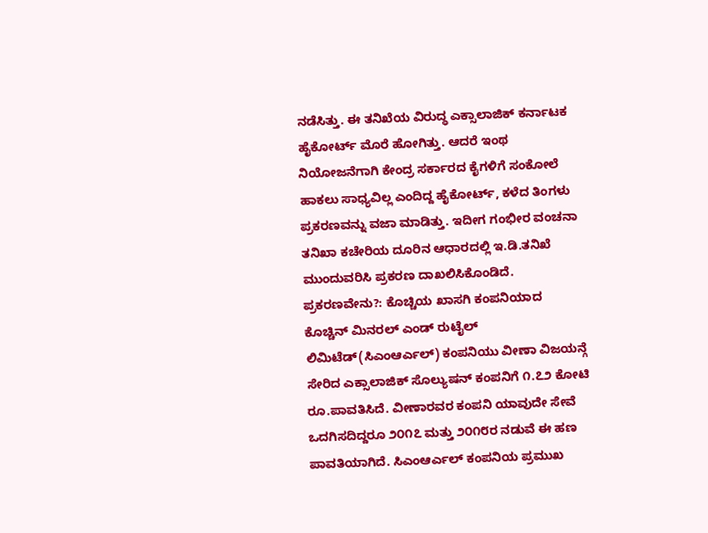ನಡೆಸಿತ್ತು. ಈ ತನಿಖೆಯ ವಿರುದ್ಧ ಎಕ್ಸಾಲಾಜಿಕ್ ಕರ್ನಾಟಕ ಹೈಕೋರ್ಟ್ ಮೊರೆ ಹೋಗಿತ್ತು. ಆದರೆ ಇಂಥ ನಿಯೋಜನೆಗಾಗಿ ಕೇಂದ್ರ ಸರ್ಕಾರದ ಕೈಗಳಿಗೆ ಸಂಕೋಲೆ ಹಾಕಲು ಸಾಧ್ಯವಿಲ್ಲ ಎಂದಿದ್ದ ಹೈಕೋರ್ಟ್, ಕಳೆದ ತಿಂಗಳು ಪ್ರಕರಣವನ್ನು ವಜಾ ಮಾಡಿತ್ತು. ಇದೀಗ ಗಂಭೀರ ವಂಚನಾ ತನಿಖಾ ಕಚೇರಿಯ ದೂರಿನ ಆಧಾರದಲ್ಲಿ ಇ.ಡಿ.ತನಿಖೆ ಮುಂದುವರಿಸಿ ಪ್ರಕರಣ ದಾಖಲಿಸಿಕೊಂಡಿದೆ.
ಪ್ರಕರಣವೇನು?: ಕೊಚ್ಚಿಯ ಖಾಸಗಿ ಕಂಪನಿಯಾದ ಕೊಚ್ಚಿನ್ ಮಿನರಲ್ ಎಂಡ್ ರುಟೈಲ್ ಲಿಮಿಟೆಡ್(ಸಿಎಂಆರ್ಎಲ್) ಕಂಪನಿಯು ವೀಣಾ ವಿಜಯನ್ಗೆ ಸೇರಿದ ಎಕ್ಸಾಲಾಜಿಕ್ ಸೊಲ್ಯುಷನ್ ಕಂಪನಿಗೆ ೧.೭೨ ಕೋಟಿ ರೂ.ಪಾವತಿಸಿದೆ. ವೀಣಾರವರ ಕಂಪನಿ ಯಾವುದೇ ಸೇವೆ ಒದಗಿಸದಿದ್ದರೂ ೨೦೧೭ ಮತ್ತು ೨೦೧೮ರ ನಡುವೆ ಈ ಹಣ ಪಾವತಿಯಾಗಿದೆ. ಸಿಎಂಆರ್ಎಲ್ ಕಂಪನಿಯ ಪ್ರಮುಖ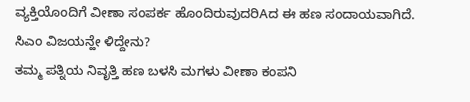ವ್ಯಕ್ತಿಯೊಂದಿಗೆ ವೀಣಾ ಸಂಪರ್ಕ ಹೊಂದಿರುವುದರಿAದ ಈ ಹಣ ಸಂದಾಯವಾಗಿದೆ.
ಸಿಎಂ ವಿಜಯನ್ಹೇ ಳಿದ್ದೇನು?
ತಮ್ಮ ಪತ್ನಿಯ ನಿವೃತ್ತಿ ಹಣ ಬಳಸಿ ಮಗಳು ವೀಣಾ ಕಂಪನಿ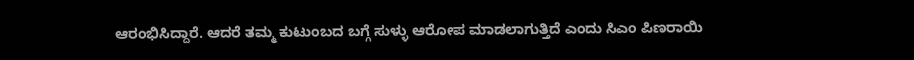ಆರಂಭಿಸಿದ್ದಾರೆ. ಆದರೆ ತಮ್ಮ ಕುಟುಂಬದ ಬಗ್ಗೆ ಸುಳ್ಳು ಆರೋಪ ಮಾಡಲಾಗುತ್ತಿದೆ ಎಂದು ಸಿಎಂ ಪಿಣರಾಯಿ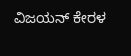ವಿಜಯನ್ ಕೇರಳ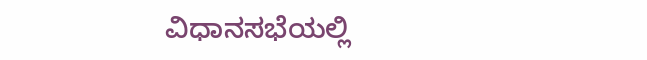ವಿಧಾನಸಭೆಯಲ್ಲಿ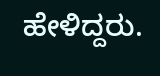ಹೇಳಿದ್ದರು.